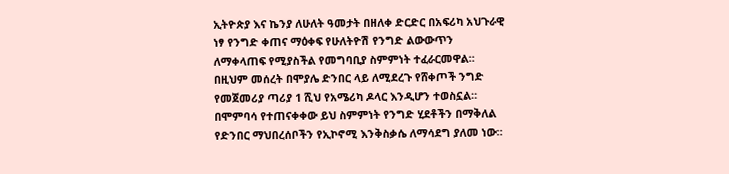ኢትዮጵያ እና ኬንያ ለሁለት ዓመታት በዘለቀ ድርድር በአፍሪካ አህጉራዊ ነፃ የንግድ ቀጠና ማዕቀፍ የሁለትዮሽ የንግድ ልውውጥን ለማቀላጠፍ የሚያስችል የመግባቢያ ስምምነት ተፈራርመዋል።
በዚህም መሰረት በሞያሌ ድንበር ላይ ለሚደረጉ የሸቀጦች ንግድ የመጀመሪያ ጣሪያ 1 ሺህ የአሜሪካ ዶላር እንዲሆን ተወስኗል።
በሞምባሳ የተጠናቀቀው ይህ ስምምነት የንግድ ሂደቶችን በማቅለል የድንበር ማህበረሰቦችን የኢኮኖሚ እንቅስቃሴ ለማሳደግ ያለመ ነው።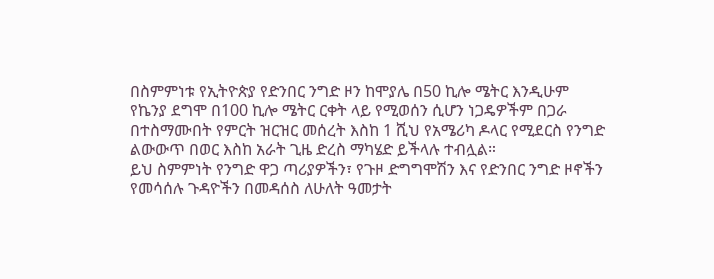በስምምነቱ የኢትዮጵያ የድንበር ንግድ ዞን ከሞያሌ በ50 ኪሎ ሜትር እንዲሁም የኬንያ ደግሞ በ100 ኪሎ ሜትር ርቀት ላይ የሚወሰን ሲሆን ነጋዴዎችም በጋራ በተስማሙበት የምርት ዝርዝር መሰረት እስከ 1 ሺህ የአሜሪካ ዶላር የሚደርስ የንግድ ልውውጥ በወር እስከ አራት ጊዜ ድረስ ማካሄድ ይችላሉ ተብሏል።
ይህ ስምምነት የንግድ ዋጋ ጣሪያዎችን፣ የጉዞ ድግግሞሽን እና የድንበር ንግድ ዞኖችን የመሳሰሉ ጉዳዮችን በመዳሰስ ለሁለት ዓመታት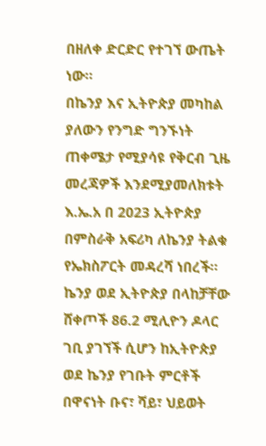በዘለቀ ድርድር የተገኘ ውጤት ነው።
በኬንያ እና ኢትዮጵያ መካከል ያለውን የንግድ ግንኙነት ጠቀሜታ የሚያሳዩ የቅርብ ጊዜ መረጃዎች እንደሚያመለክቱት እ.ኤ.አ በ 2023 ኢትዮጵያ በምስራቅ አፍሪካ ለኬንያ ትልቁ የኤክስፖርት መዳረሻ ነበረች።
ኬንያ ወደ ኢትዮጵያ በላከቻቸው ሸቀጦች 86.2 ሚሊዮን ዶላር ገቢ ያገኘች ሲሆን ከኢትዮጵያ ወደ ኬንያ የገቡት ምርቶች በዋናነት ቡና፣ ሻይ፣ ህይወት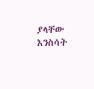ያላቸው እንስሳት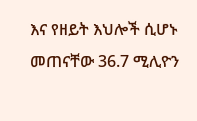እና የዘይት እህሎች ሲሆኑ መጠናቸው 36.7 ሚሊዮን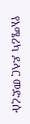የአሜሪካ ዶላር መድረሱ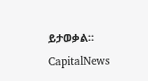ይታወቃል።
CapitalNews